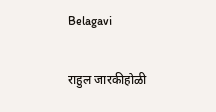Belagavi

राहुल जारकीहोळी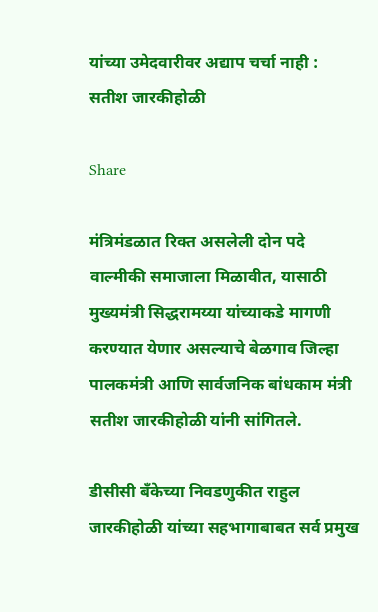यांच्या उमेदवारीवर अद्याप चर्चा नाही : सतीश जारकीहोळी

Share

मंत्रिमंडळात रिक्त असलेली दोन पदे वाल्मीकी समाजाला मिळावीत, यासाठी मुख्यमंत्री सिद्धरामय्या यांच्याकडे मागणी करण्यात येणार असल्याचे बेळगाव जिल्हा पालकमंत्री आणि सार्वजनिक बांधकाम मंत्री सतीश जारकीहोळी यांनी सांगितले.

डीसीसी बँकेच्या निवडणुकीत राहुल जारकीहोळी यांच्या सहभागाबाबत सर्व प्रमुख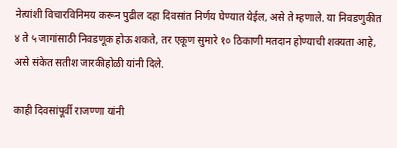नेत्यांशी विचारविनिमय करून पुढील दहा दिवसांत निर्णय घेण्यात येईल, असे ते म्हणाले. या निवडणुकीत ४ ते ५ जागांसाठी निवडणूक होऊ शकते, तर एकूण सुमारे १० ठिकाणी मतदान होण्याची शक्यता आहे, असे संकेत सतीश जारकीहोळी यांनी दिले.

काही दिवसांपूर्वी राजण्णा यांनी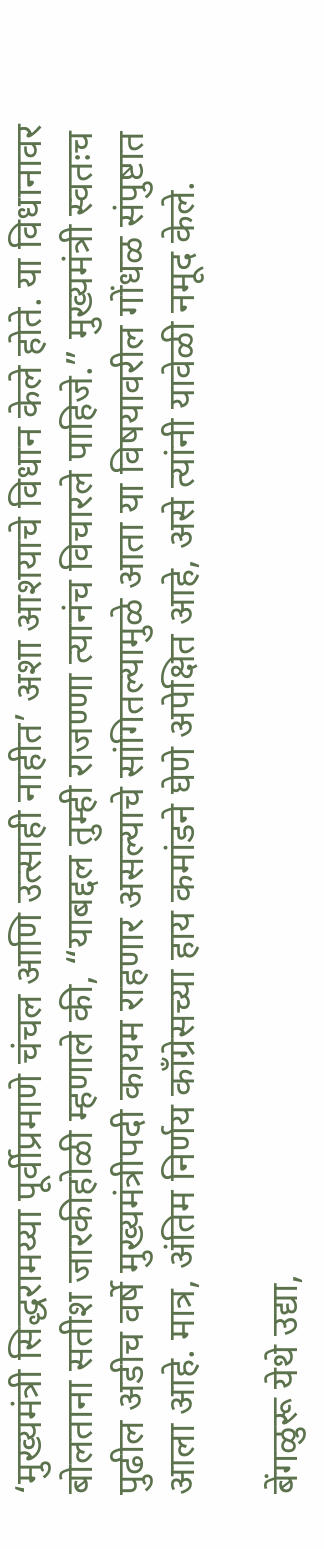‘मुख्यमंत्री सिद्धरामय्या पूर्वीप्रमाणे चंचल आणि उत्साही नाहीत’ अशा आशयाचे विधान केले होते. या विधानावर बोलताना सतीश जारकीहोळी म्हणाले की, “याबद्दल तुम्ही राजण्णा त्यानंच विचारले पाहिजे.” मुख्यमंत्री स्वतःच पुढील अडीच वर्षे मुख्यमंत्रीपदी कायम राहणार असल्याचे सांगितल्यामुळे आता या विषयावरील गोंधळ संपुष्टात आला आहे. मात्र, अंतिम निर्णय काँग्रेसच्या हाय कमांडने घेणे अपेक्षित आहे, असे त्यांनी यावेळी नमूद केले.

बेंगळुरू येथे उद्या,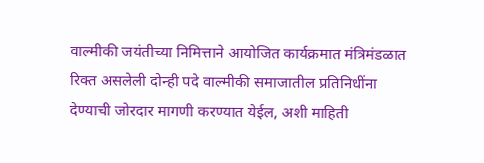वाल्मीकी जयंतीच्या निमित्ताने आयोजित कार्यक्रमात मंत्रिमंडळात रिक्त असलेली दोन्ही पदे वाल्मीकी समाजातील प्रतिनिधींना देण्याची जोरदार मागणी करण्यात येईल, अशी माहिती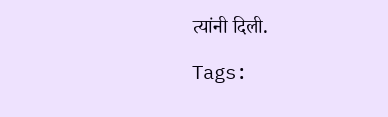त्यांनी दिली.

Tags: